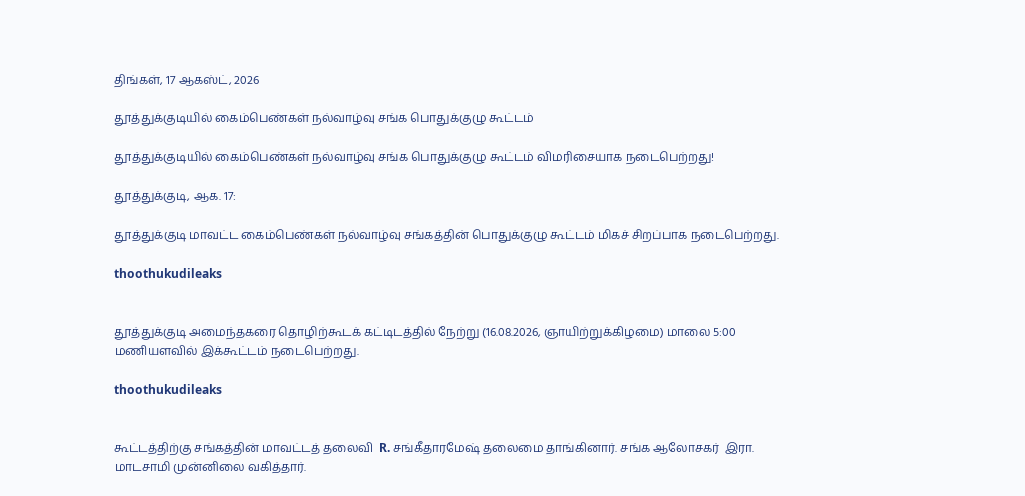திங்கள், 17 ஆகஸ்ட், 2026

தூத்துக்குடியில் கைம்பெண்கள் நல்வாழ்வு சங்க பொதுக்குழு கூட்டம்

தூத்துக்குடியில் கைம்பெண்கள் நல்வாழ்வு சங்க பொதுக்குழு கூட்டம் விமரிசையாக நடைபெற்றது!

தூத்துக்குடி, ஆக. 17:

தூத்துக்குடி மாவட்ட கைம்பெண்கள் நல்வாழ்வு சங்கத்தின் பொதுக்குழு கூட்டம் மிகச் சிறப்பாக நடைபெற்றது.

thoothukudileaks


தூத்துக்குடி அமைந்தகரை தொழிற்கூடக் கட்டிடத்தில் நேற்று (16.08.2026, ஞாயிற்றுக்கிழமை) மாலை 5:00 மணியளவில் இக்கூட்டம் நடைபெற்றது.

thoothukudileaks


கூட்டத்திற்கு சங்கத்தின் மாவட்டத் தலைவி  R. சங்கீதாரமேஷ் தலைமை தாங்கினார். சங்க ஆலோசகர்  இரா. மாடசாமி முன்னிலை வகித்தார்.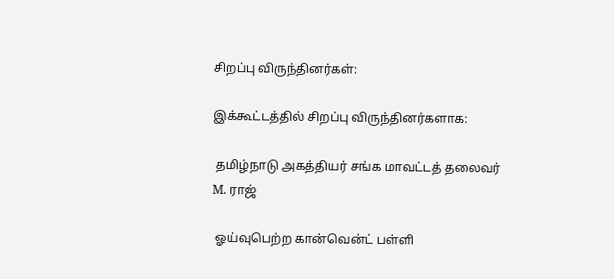சிறப்பு விருந்தினர்கள்:

இக்கூட்டத்தில் சிறப்பு விருந்தினர்களாக:

 தமிழ்நாடு அகத்தியர் சங்க மாவட்டத் தலைவர் M. ராஜ்

 ஓய்வுபெற்ற கான்வென்ட் பள்ளி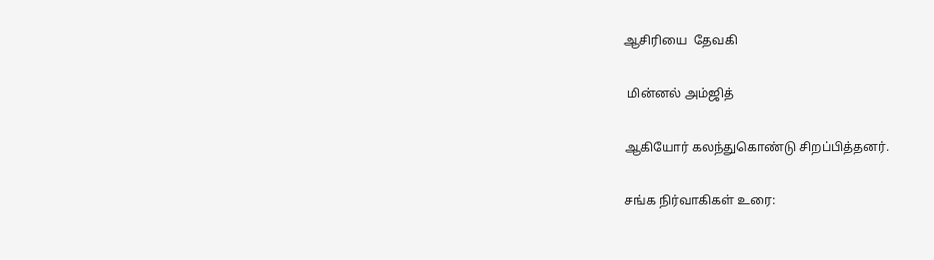ஆசிரியை  தேவகி

 மின்னல் அம்ஜித்

ஆகியோர் கலந்துகொண்டு சிறப்பித்தனர்.

சங்க நிர்வாகிகள் உரை: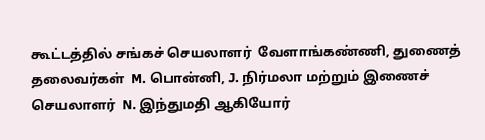கூட்டத்தில் சங்கச் செயலாளர்  வேளாங்கண்ணி, துணைத் தலைவர்கள்  M. பொன்னி, J. நிர்மலா மற்றும் இணைச் செயலாளர்  N. இந்துமதி ஆகியோர்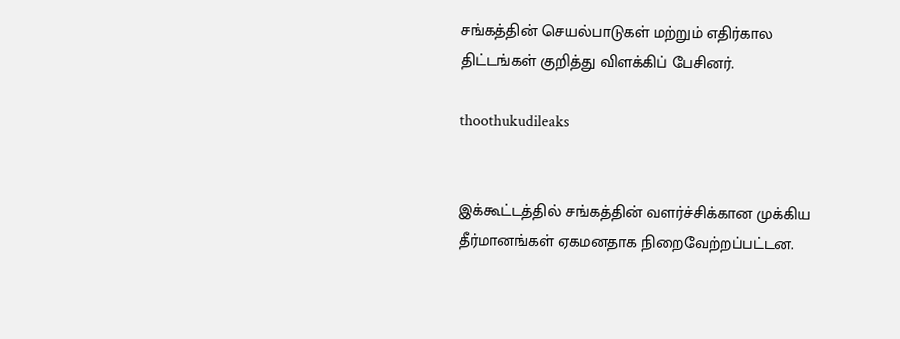சங்கத்தின் செயல்பாடுகள் மற்றும் எதிர்கால திட்டங்கள் குறித்து விளக்கிப் பேசினர்.

thoothukudileaks


இக்கூட்டத்தில் சங்கத்தின் வளர்ச்சிக்கான முக்கிய தீர்மானங்கள் ஏகமனதாக நிறைவேற்றப்பட்டன.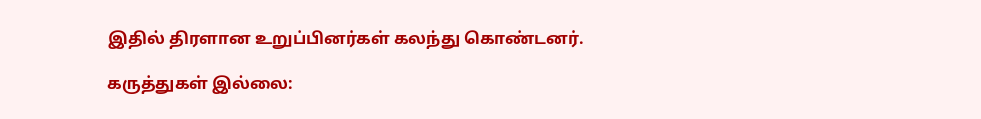இதில் திரளான உறுப்பினர்கள் கலந்து கொண்டனர்.

கருத்துகள் இல்லை: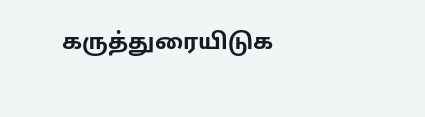கருத்துரையிடுக